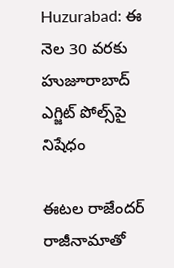Huzurabad: ఈ నెల 30 వరకు హుజూరాబాద్ ఎగ్జిట్ పోల్స్‌పై నిషేధం

ఈటల రాజేందర్ రాజీనామాతో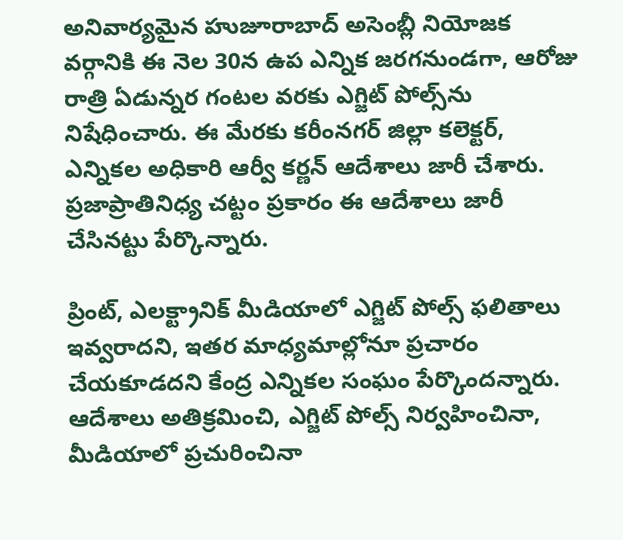అనివార్యమైన హుజూరాబాద్‌ అసెంబ్లీ నియోజక వర్గానికి ఈ నెల 30న ఉప ఎన్నిక జరగనుండగా, ఆరోజు రాత్రి ఏడున్నర గంటల వరకు ఎగ్జిట్ పోల్స్‌ను నిషేధించారు. ఈ మేరకు కరీంనగర్ జిల్లా కలెక్టర్, ఎన్నికల అధికారి ఆర్వీ కర్ణన్ ఆదేశాలు జారీ చేశారు. ప్రజాప్రాతినిధ్య చట్టం ప్రకారం ఈ ఆదేశాలు జారీ చేసినట్టు పేర్కొన్నారు.

ప్రింట్, ఎలక్ట్రానిక్ మీడియాలో ఎగ్జిట్ పోల్స్ ఫలితాలు ఇవ్వరాదని, ఇతర మాధ్యమాల్లోనూ ప్రచారం చేయకూడదని కేంద్ర ఎన్నికల సంఘం పేర్కొందన్నారు. ఆదేశాలు అతిక్రమించి, ఎగ్జిట్ పోల్స్ నిర్వహించినా, మీడియాలో ప్రచురించినా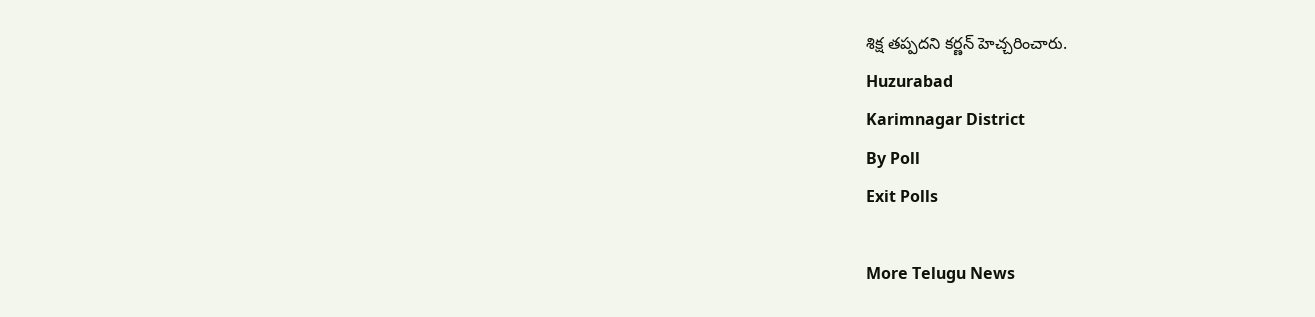శిక్ష తప్పదని కర్ణన్ హెచ్చరించారు.
Huzurabad
Karimnagar District
By Poll
Exit Polls

More Telugu News